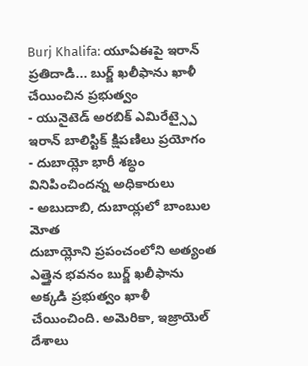Burj Khalifa: యూఏఈపై ఇరాన్ ప్రతిదాడి... బుర్జ్ ఖలీఫాను ఖాళీ చేయించిన ప్రభుత్వం
- యునైటెడ్ అరబిక్ ఎమిరేట్స్పై ఇరాన్ బాలిస్టిక్ క్షిపణిలు ప్రయోగం
- దుబాయ్లో భారీ శబ్ధం వినిపించిందన్న అధికారులు
- అబుదాబి, దుబాయ్లలో బాంబుల మోత
దుబాయ్లోని ప్రపంచంలోని అత్యంత ఎత్తైన భవనం బుర్జ్ ఖలీఫాను అక్కడి ప్రభుత్వం ఖాళీ చేయించింది. అమెరికా, ఇజ్రాయెల్ దేశాలు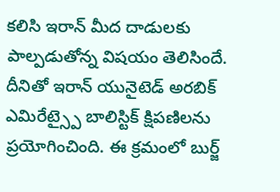కలిసి ఇరాన్ మీద దాడులకు పాల్పడుతోన్న విషయం తెలిసిందే. దీనితో ఇరాన్ యునైటెడ్ అరబిక్ ఎమిరేట్స్పై బాలిస్టిక్ క్షిపణిలను ప్రయోగించింది. ఈ క్రమంలో బుర్జ్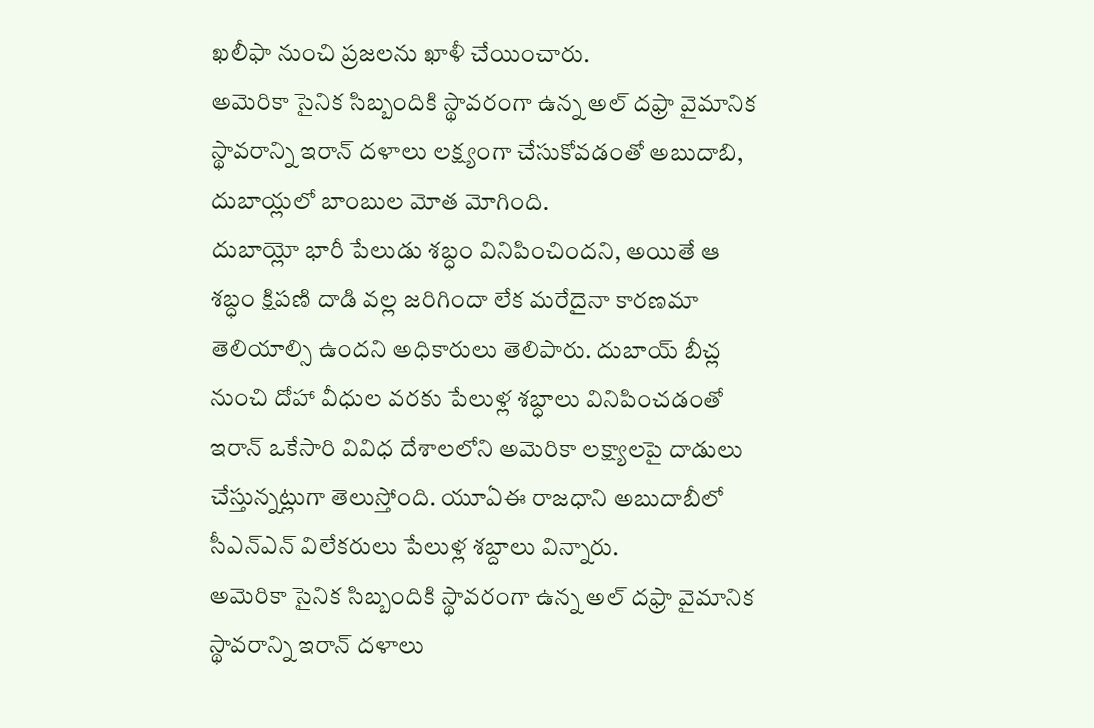ఖలీఫా నుంచి ప్రజలను ఖాళీ చేయించారు.
అమెరికా సైనిక సిబ్బందికి స్థావరంగా ఉన్న అల్ దఫ్రా వైమానిక స్థావరాన్ని ఇరాన్ దళాలు లక్ష్యంగా చేసుకోవడంతో అబుదాబి, దుబాయ్లలో బాంబుల మోత మోగింది.
దుబాయ్లో భారీ పేలుడు శబ్ధం వినిపించిందని, అయితే ఆ శబ్ధం క్షిపణి దాడి వల్ల జరిగిందా లేక మరేదైనా కారణమా తెలియాల్సి ఉందని అధికారులు తెలిపారు. దుబాయ్ బీచ్ల నుంచి దోహా వీధుల వరకు పేలుళ్ల శబ్ధాలు వినిపించడంతో ఇరాన్ ఒకేసారి వివిధ దేశాలలోని అమెరికా లక్ష్యాలపై దాడులు చేస్తున్నట్లుగా తెలుస్తోంది. యూఏఈ రాజధాని అబుదాబీలో సీఎన్ఎన్ విలేకరులు పేలుళ్ల శబ్దాలు విన్నారు.
అమెరికా సైనిక సిబ్బందికి స్థావరంగా ఉన్న అల్ దఫ్రా వైమానిక స్థావరాన్ని ఇరాన్ దళాలు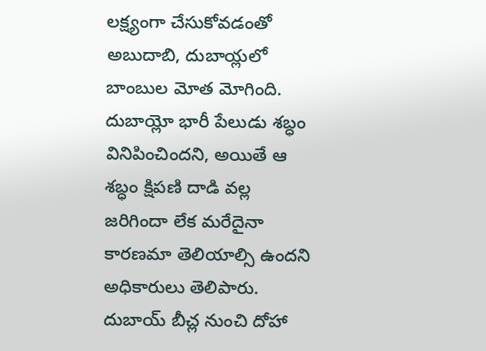లక్ష్యంగా చేసుకోవడంతో అబుదాబి, దుబాయ్లలో బాంబుల మోత మోగింది.
దుబాయ్లో భారీ పేలుడు శబ్ధం వినిపించిందని, అయితే ఆ శబ్ధం క్షిపణి దాడి వల్ల జరిగిందా లేక మరేదైనా కారణమా తెలియాల్సి ఉందని అధికారులు తెలిపారు. దుబాయ్ బీచ్ల నుంచి దోహా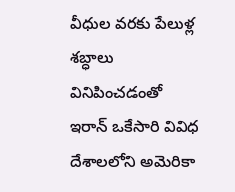వీధుల వరకు పేలుళ్ల శబ్ధాలు వినిపించడంతో ఇరాన్ ఒకేసారి వివిధ దేశాలలోని అమెరికా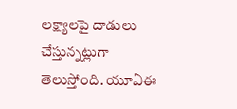లక్ష్యాలపై దాడులు చేస్తున్నట్లుగా తెలుస్తోంది. యూఏఈ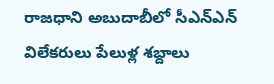రాజధాని అబుదాబీలో సీఎన్ఎన్ విలేకరులు పేలుళ్ల శబ్దాలు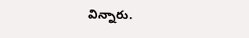విన్నారు.